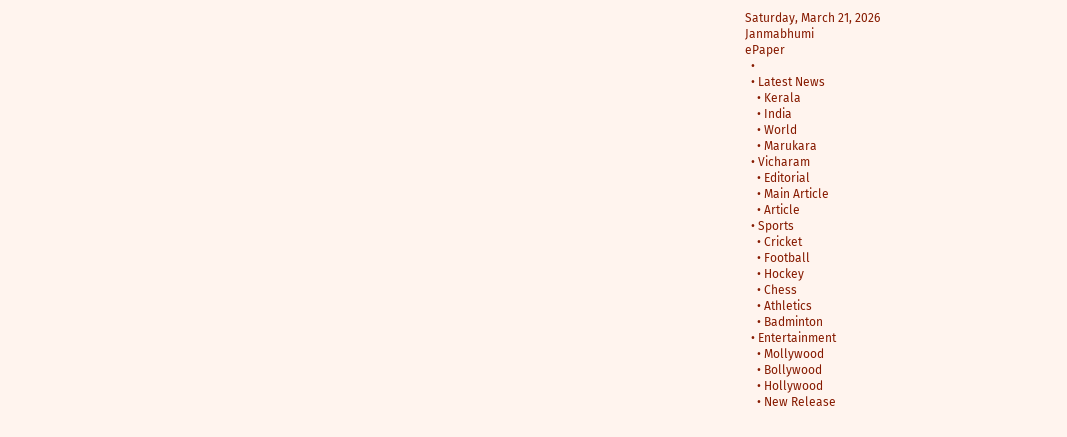Saturday, March 21, 2026
Janmabhumi
ePaper
  •
  • Latest News
    • Kerala
    • India
    • World
    • Marukara
  • Vicharam
    • Editorial
    • Main Article
    • Article
  • Sports
    • Cricket
    • Football
    • Hockey
    • Chess
    • Athletics
    • Badminton
  • Entertainment
    • Mollywood
    • Bollywood
    • Hollywood
    • New Release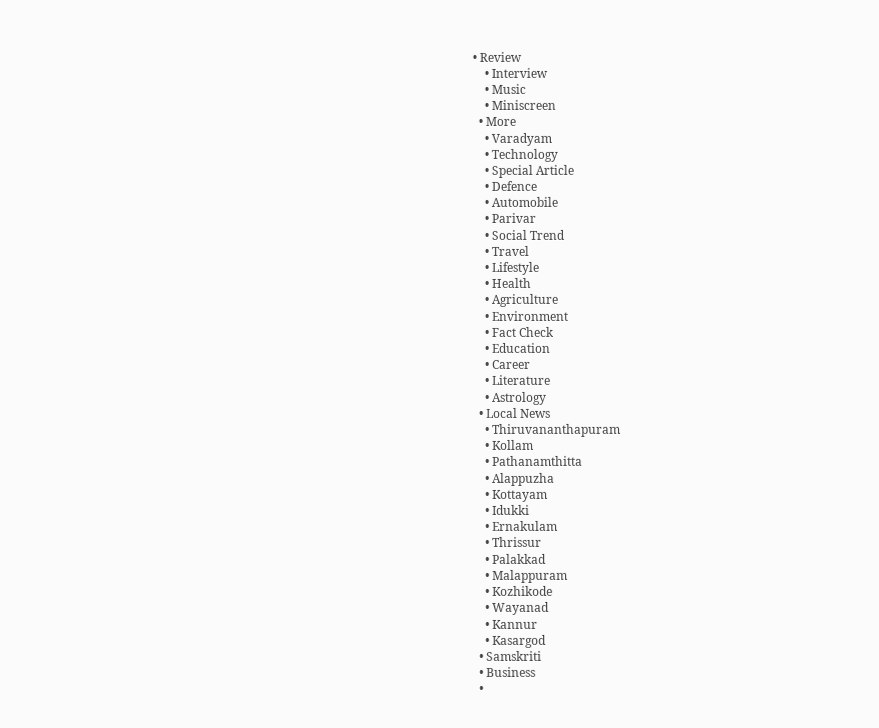• Review
    • Interview
    • Music
    • Miniscreen
  • More
    • Varadyam
    • Technology
    • Special Article
    • Defence
    • Automobile
    • Parivar
    • Social Trend
    • Travel
    • Lifestyle
    • Health
    • Agriculture
    • Environment
    • Fact Check
    • Education
    • Career
    • Literature
    • Astrology
  • Local News
    • Thiruvananthapuram
    • Kollam
    • Pathanamthitta
    • Alappuzha
    • Kottayam
    • Idukki
    • Ernakulam
    • Thrissur
    • Palakkad
    • Malappuram
    • Kozhikode
    • Wayanad
    • Kannur
    • Kasargod
  • Samskriti
  • Business
  •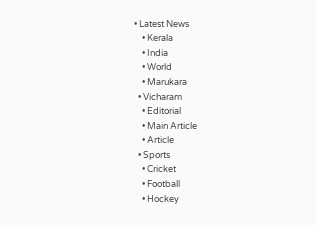• Latest News
    • Kerala
    • India
    • World
    • Marukara
  • Vicharam
    • Editorial
    • Main Article
    • Article
  • Sports
    • Cricket
    • Football
    • Hockey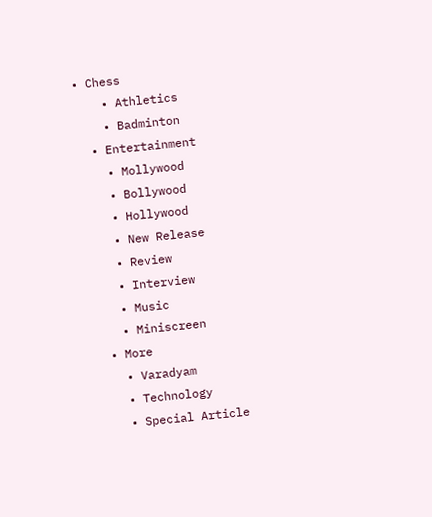• Chess
    • Athletics
    • Badminton
  • Entertainment
    • Mollywood
    • Bollywood
    • Hollywood
    • New Release
    • Review
    • Interview
    • Music
    • Miniscreen
  • More
    • Varadyam
    • Technology
    • Special Article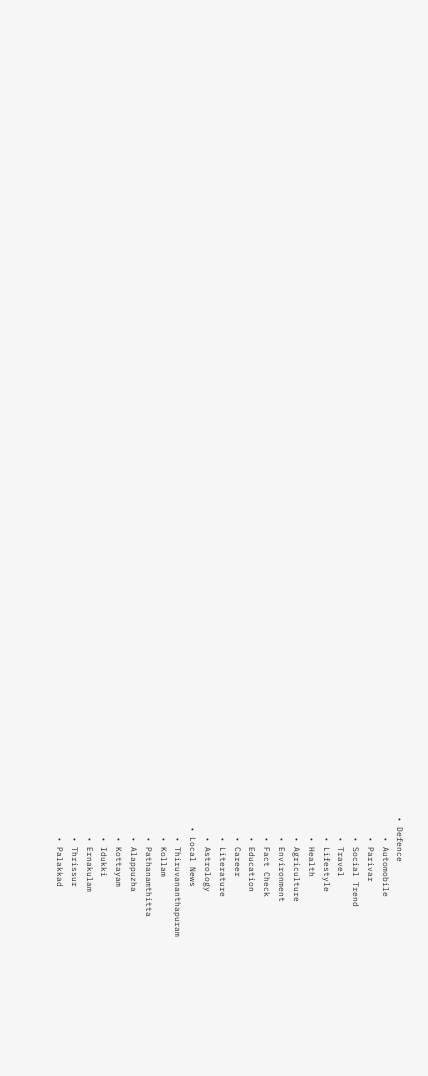• Defence
    • Automobile
    • Parivar
    • Social Trend
    • Travel
    • Lifestyle
    • Health
    • Agriculture
    • Environment
    • Fact Check
    • Education
    • Career
    • Literature
    • Astrology
  • Local News
    • Thiruvananthapuram
    • Kollam
    • Pathanamthitta
    • Alappuzha
    • Kottayam
    • Idukki
    • Ernakulam
    • Thrissur
    • Palakkad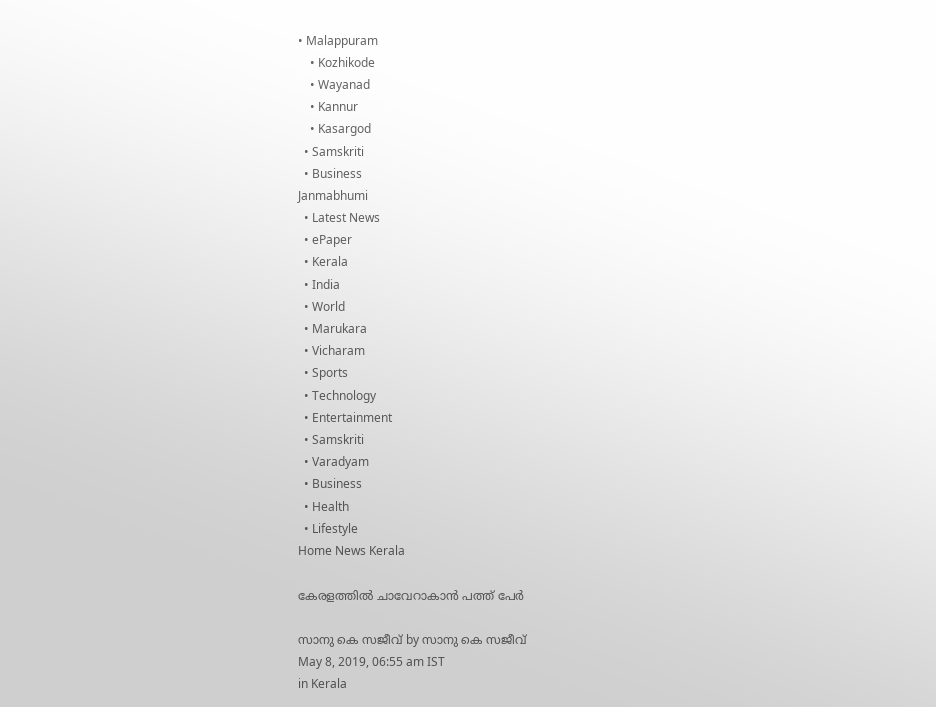• Malappuram
    • Kozhikode
    • Wayanad
    • Kannur
    • Kasargod
  • Samskriti
  • Business
Janmabhumi
  • Latest News
  • ePaper
  • Kerala
  • India
  • World
  • Marukara
  • Vicharam
  • Sports
  • Technology
  • Entertainment
  • Samskriti
  • Varadyam
  • Business
  • Health
  • Lifestyle
Home News Kerala

കേരളത്തില്‍ ചാവേറാകാന്‍ പത്ത് പേര്‍

സാനു കെ സജീവ്‌ by സാനു കെ സജീവ്‌
May 8, 2019, 06:55 am IST
in Kerala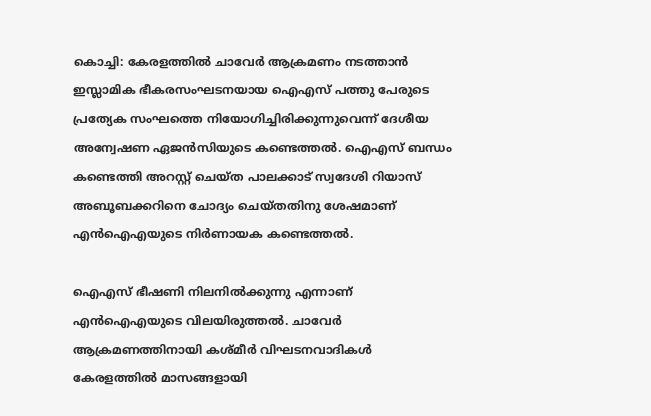കൊച്ചി: കേരളത്തില്‍ ചാവേര്‍ ആക്രമണം നടത്താന്‍ ഇസ്ലാമിക ഭീകരസംഘടനയായ ഐഎസ് പത്തു പേരുടെ പ്രത്യേക സംഘത്തെ നിയോഗിച്ചിരിക്കുന്നുവെന്ന് ദേശീയ അന്വേഷണ ഏജന്‍സിയുടെ കണ്ടെത്തല്‍. ഐഎസ് ബന്ധം കണ്ടെത്തി അറസ്റ്റ് ചെയ്ത പാലക്കാട് സ്വദേശി റിയാസ് അബൂബക്കറിനെ ചോദ്യം ചെയ്തതിനു ശേഷമാണ് എന്‍ഐഎയുടെ നിര്‍ണായക കണ്ടെത്തല്‍.

ഐഎസ് ഭീഷണി നിലനില്‍ക്കുന്നു എന്നാണ് എന്‍ഐഎയുടെ വിലയിരുത്തല്‍. ചാവേര്‍ ആക്രമണത്തിനായി കശ്മീര്‍ വിഘടനവാദികള്‍ കേരളത്തില്‍ മാസങ്ങളായി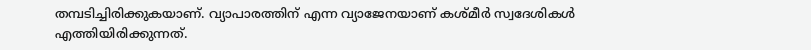തമ്പടിച്ചിരിക്കുകയാണ്. വ്യാപാരത്തിന് എന്ന വ്യാജേനയാണ് കശ്മീര്‍ സ്വദേശികള്‍ എത്തിയിരിക്കുന്നത്.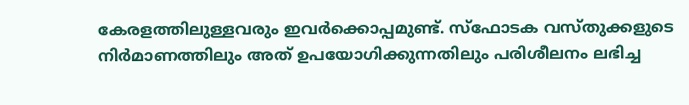കേരളത്തിലുള്ളവരും ഇവര്‍ക്കൊപ്പമുണ്ട്. സ്‌ഫോടക വസ്തുക്കളുടെ നിര്‍മാണത്തിലും അത് ഉപയോഗിക്കുന്നതിലും പരിശീലനം ലഭിച്ച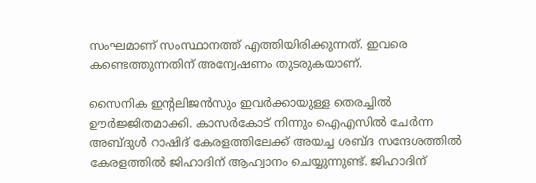സംഘമാണ് സംസ്ഥാനത്ത് എത്തിയിരിക്കുന്നത്. ഇവരെ കണ്ടെത്തുന്നതിന് അന്വേഷണം തുടരുകയാണ്.

സൈനിക ഇന്റലിജന്‍സും ഇവര്‍ക്കായുള്ള തെരച്ചില്‍ ഊര്‍ജ്ജിതമാക്കി. കാസര്‍കോട് നിന്നും ഐഎസില്‍ ചേര്‍ന്ന അബ്ദുള്‍ റാഷിദ് കേരളത്തിലേക്ക് അയച്ച ശബ്ദ സന്ദേശത്തില്‍ കേരളത്തില്‍ ജിഹാദിന് ആഹ്വാനം ചെയ്യുന്നുണ്ട്. ജിഹാദിന്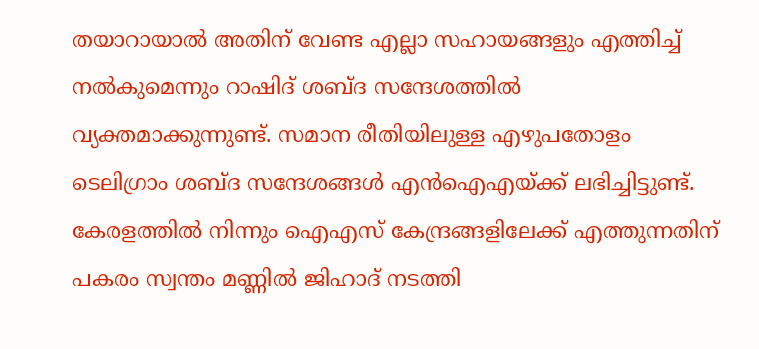തയാറായാല്‍ അതിന് വേണ്ട എല്ലാ സഹായങ്ങളും എത്തിച്ച് നല്‍കുമെന്നും റാഷിദ് ശബ്ദ സന്ദേശത്തില്‍ വ്യക്തമാക്കുന്നുണ്ട്. സമാന രീതിയിലുള്ള എഴുപതോളം ടെലിഗ്രാം ശബ്ദ സന്ദേശങ്ങള്‍ എന്‍ഐഎയ്‌ക്ക് ലഭിച്ചിട്ടുണ്ട്. കേരളത്തില്‍ നിന്നും ഐഎസ് കേന്ദ്രങ്ങളിലേക്ക് എത്തുന്നതിന് പകരം സ്വന്തം മണ്ണില്‍ ജിഹാദ് നടത്തി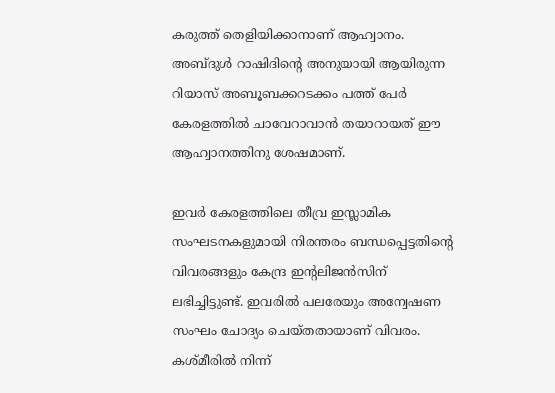കരുത്ത് തെളിയിക്കാനാണ് ആഹ്വാനം. അബ്ദുള്‍ റാഷിദിന്റെ അനുയായി ആയിരുന്ന റിയാസ് അബൂബക്കറടക്കം പത്ത് പേര്‍ കേരളത്തില്‍ ചാവേറാവാന്‍ തയാറായത് ഈ ആഹ്വാനത്തിനു ശേഷമാണ്.

ഇവര്‍ കേരളത്തിലെ തീവ്ര ഇസ്ലാമിക സംഘടനകളുമായി നിരന്തരം ബന്ധപ്പെട്ടതിന്റെ വിവരങ്ങളും കേന്ദ്ര ഇന്റലിജന്‍സിന് ലഭിച്ചിട്ടുണ്ട്. ഇവരില്‍ പലരേയും അന്വേഷണ സംഘം ചോദ്യം ചെയ്തതായാണ് വിവരം. കശ്മീരില്‍ നിന്ന്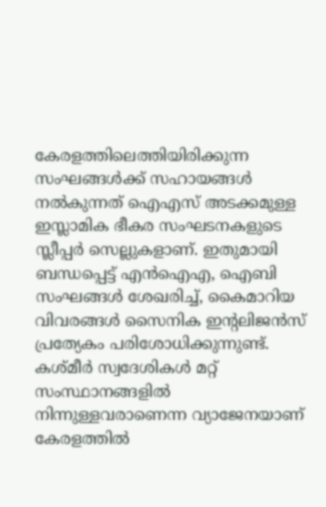കേരളത്തിലെത്തിയിരിക്കുന്ന സംഘങ്ങള്‍ക്ക് സഹായങ്ങള്‍ നല്‍കുന്നത് ഐഎസ് അടക്കമുള്ള ഇസ്ലാമിക ഭീകര സംഘടനകളുടെ സ്ലീപ്പര്‍ സെല്ലുകളാണ്. ഇതുമായി ബന്ധപ്പെട്ട് എന്‍ഐഎ, ഐബി സംഘങ്ങള്‍ ശേഖരിച്ച്, കൈമാറിയ വിവരങ്ങള്‍ സൈനിക ഇന്റലിജന്‍സ് പ്രത്യേകം പരിശോധിക്കുന്നുണ്ട്. കശ്മീര്‍ സ്വദേശികള്‍ മറ്റ് സംസ്ഥാനങ്ങളില്‍ നിന്നുള്ളവരാണെന്ന വ്യാജേനയാണ് കേരളത്തില്‍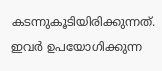കടന്നുകൂടിയിരിക്കുന്നത്. ഇവര്‍ ഉപയോഗിക്കുന്ന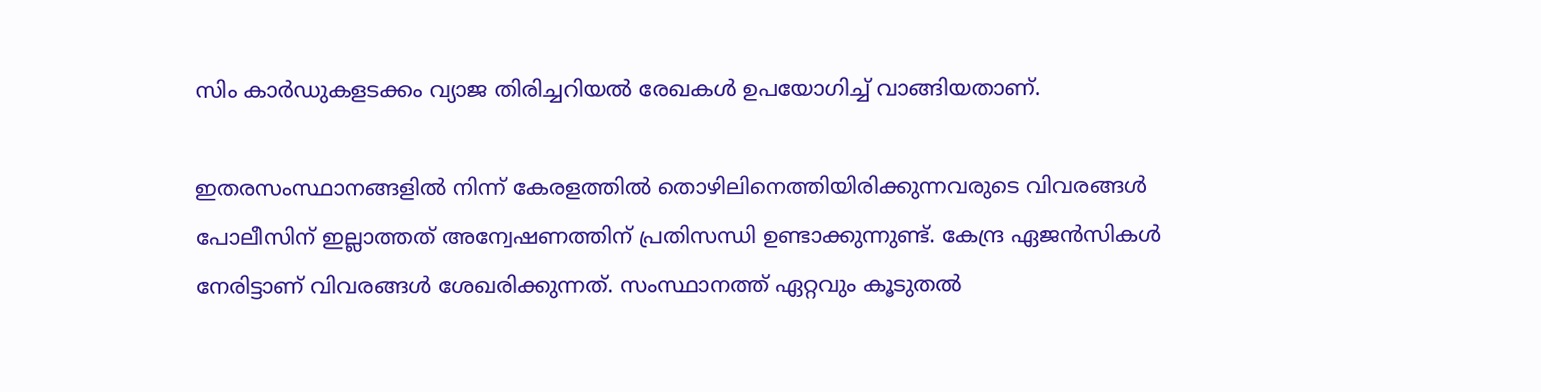സിം കാര്‍ഡുകളടക്കം വ്യാജ തിരിച്ചറിയല്‍ രേഖകള്‍ ഉപയോഗിച്ച് വാങ്ങിയതാണ്.

ഇതരസംസ്ഥാനങ്ങളില്‍ നിന്ന് കേരളത്തില്‍ തൊഴിലിനെത്തിയിരിക്കുന്നവരുടെ വിവരങ്ങള്‍ പോലീസിന് ഇല്ലാത്തത് അന്വേഷണത്തിന് പ്രതിസന്ധി ഉണ്ടാക്കുന്നുണ്ട്. കേന്ദ്ര ഏജന്‍സികള്‍ നേരിട്ടാണ് വിവരങ്ങള്‍ ശേഖരിക്കുന്നത്. സംസ്ഥാനത്ത് ഏറ്റവും കൂടുതല്‍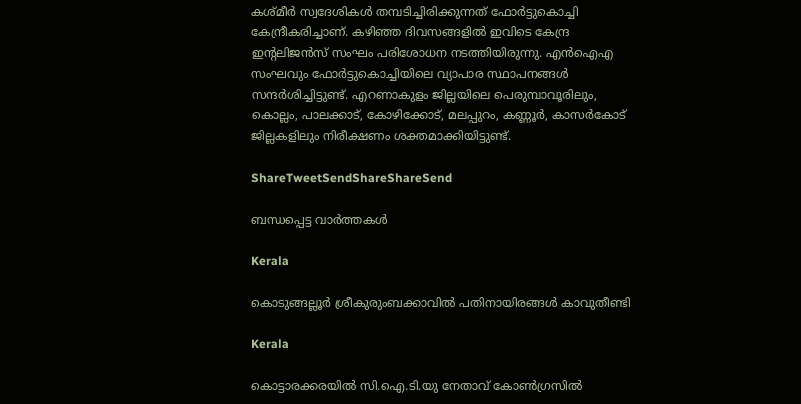കശ്മീര്‍ സ്വദേശികള്‍ തമ്പടിച്ചിരിക്കുന്നത് ഫോര്‍ട്ടുകൊച്ചി കേന്ദ്രീകരിച്ചാണ്. കഴിഞ്ഞ ദിവസങ്ങളില്‍ ഇവിടെ കേന്ദ്ര ഇന്റലിജന്‍സ് സംഘം പരിശോധന നടത്തിയിരുന്നു. എന്‍ഐഎ സംഘവും ഫോര്‍ട്ടുകൊച്ചിയിലെ വ്യാപാര സ്ഥാപനങ്ങള്‍ സന്ദര്‍ശിച്ചിട്ടുണ്ട്. എറണാകുളം ജില്ലയിലെ പെരുമ്പാവൂരിലും, കൊല്ലം, പാലക്കാട്, കോഴിക്കോട്, മലപ്പുറം, കണ്ണൂര്‍, കാസര്‍കോട് ജില്ലകളിലും നിരീക്ഷണം ശക്തമാക്കിയിട്ടുണ്ട്.

ShareTweetSendShareShareSend

ബന്ധപ്പെട്ട വാര്‍ത്തകള്‍

Kerala

കൊടുങ്ങല്ലൂർ ശ്രീകുരുംബക്കാവിൽ പതിനായിരങ്ങൾ കാവുതീണ്ടി

Kerala

കൊട്ടാരക്കരയില്‍ സി.ഐ.ടി.യു നേതാവ് കോണ്‍ഗ്രസില്‍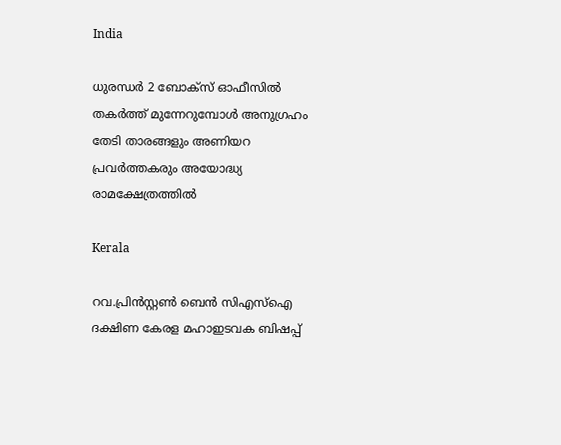India

ധുരന്ധർ 2 ബോക്സ് ഓഫീസിൽ തകർത്ത് മുന്നേറുമ്പോൾ അനുഗ്രഹം തേടി താരങ്ങളും അണിയറ പ്രവർത്തകരും അയോദ്ധ്യ രാമക്ഷേത്രത്തിൽ

Kerala

റവ.പ്രിന്‍സ്റ്റണ്‍ ബെന്‍ സിഎസ്‌ഐ ദക്ഷിണ കേരള മഹാഇടവക ബിഷപ്പ്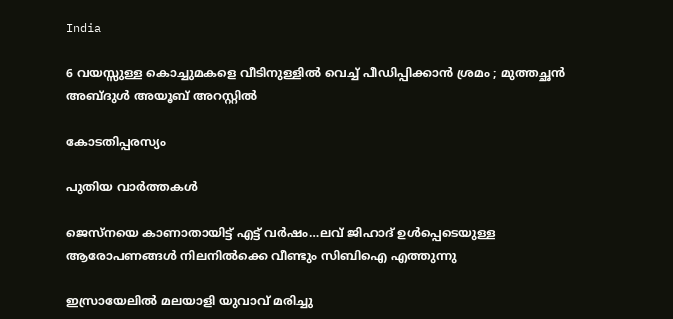India

6 വയസ്സുള്ള കൊച്ചുമകളെ വീടിനുള്ളിൽ വെച്ച് പീഡിപ്പിക്കാൻ ശ്രമം ; മുത്തച്ഛൻ അബ്ദുൾ അയൂബ് അറസ്റ്റിൽ

കോടതിപ്പരസ്യം

പുതിയ വാര്‍ത്തകള്‍

ജെസ്നയെ കാണാതായിട്ട് എട്ട് വര്‍ഷം…ലവ് ജിഹാദ് ഉള്‍പ്പെടെയുള്ള ആരോപണങ്ങള്‍ നിലനില്‍ക്കെ വീണ്ടും സിബിഐ എത്തുന്നു

ഇസ്രായേലില്‍ മലയാളി യുവാവ് മരിച്ചു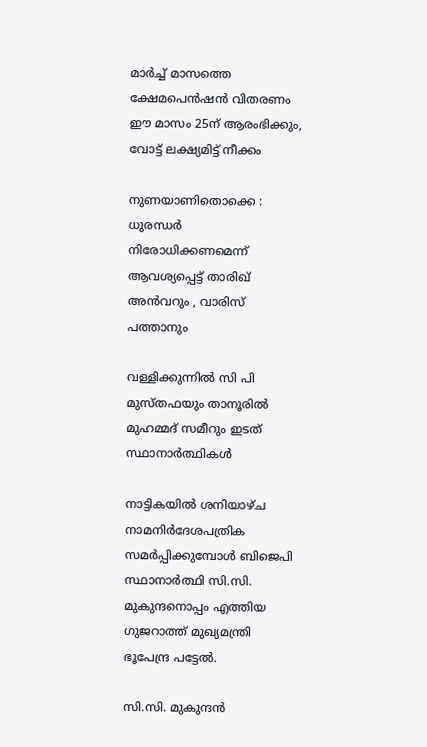മാര്‍ച്ച് മാസത്തെ ക്ഷേമപെന്‍ഷന്‍ വിതരണം ഈ മാസം 25ന് ആരംഭിക്കും, വോട്ട് ലക്ഷ്യമിട്ട് നീക്കം

നുണയാണിതൊക്കെ : ധുരന്ധർ നിരോധിക്കണമെന്ന് ആവശ്യപ്പെട്ട് താരിഖ് അൻവറും , വാരിസ് പത്താനും

വള്ളിക്കുന്നില്‍ സി പി മുസ്തഫയും താനൂരില്‍ മുഹമ്മദ് സമീറും ഇടത് സ്ഥാനാര്‍ത്ഥികള്‍

നാട്ടികയില്‍ ശനിയാഴ്ച നാമനിര്‍ദേശപത്രിക സമര്‍പ്പിക്കുമ്പോള്‍ ബിജെപി സ്ഥാനാര്‍ത്ഥി സി.സി. മുകുന്ദനൊപ്പം എത്തിയ ഗുജറാത്ത് മുഖ്യമന്ത്രി ഭൂപേന്ദ്ര പട്ടേല്‍.

സി.സി. മുകുന്ദന്‍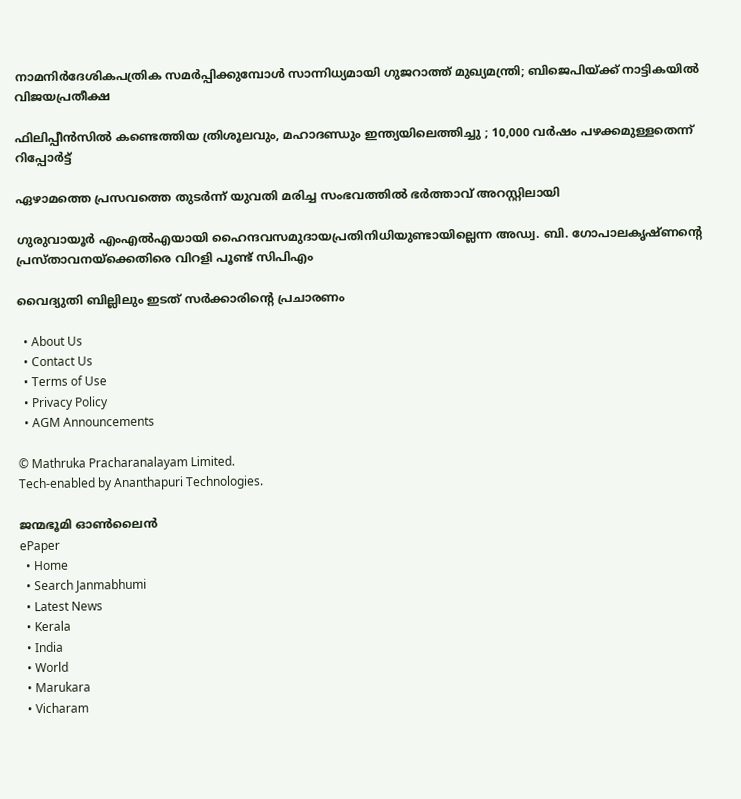നാമനിര്‍ദേശികപത്രിക സമര്‍പ്പിക്കുമ്പോള്‍ സാന്നിധ്യമായി ഗുജറാത്ത് മുഖ്യമന്ത്രി; ബിജെപിയ്‌ക്ക് നാട്ടികയില്‍ വിജയപ്രതീക്ഷ

ഫിലിപ്പീൻസിൽ കണ്ടെത്തിയ ത്രിശൂലവും, മഹാദണ്ഡും ഇന്ത്യയിലെത്തിച്ചു ; 10,000 വർഷം പഴക്കമുള്ളതെന്ന് റിപ്പോർട്ട്

ഏഴാമത്തെ പ്രസവത്തെ തുടര്‍ന്ന് യുവതി മരിച്ച സംഭവത്തില്‍ ഭര്‍ത്താവ് അറസ്റ്റിലായി

ഗുരുവായൂര്‍ എംഎല്‍എയായി ഹൈന്ദവസമുദായപ്രതിനിധിയുണ്ടായില്ലെന്ന അഡ്വ. ബി. ഗോപാലകൃഷ്ണന്റെ പ്രസ്താവനയ്‌ക്കെതിരെ വിറളി പൂണ്ട് സിപിഎം

വൈദ്യുതി ബില്ലിലും ഇടത് സര്‍ക്കാരിന്റെ പ്രചാരണം

  • About Us
  • Contact Us
  • Terms of Use
  • Privacy Policy
  • AGM Announcements

© Mathruka Pracharanalayam Limited.
Tech-enabled by Ananthapuri Technologies.

ജന്മഭൂമി ഓണ്‍ലൈന്‍
ePaper
  • Home
  • Search Janmabhumi
  • Latest News
  • Kerala
  • India
  • World
  • Marukara
  • Vicharam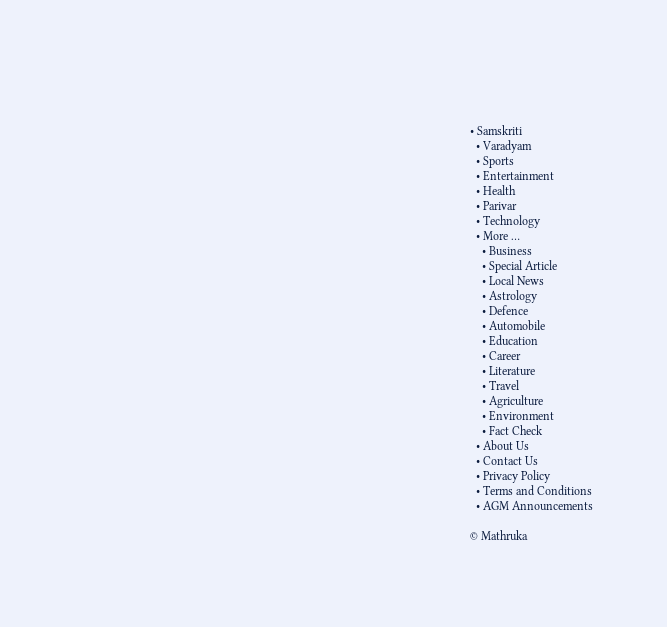• Samskriti
  • Varadyam
  • Sports
  • Entertainment
  • Health
  • Parivar
  • Technology
  • More …
    • Business
    • Special Article
    • Local News
    • Astrology
    • Defence
    • Automobile
    • Education
    • Career
    • Literature
    • Travel
    • Agriculture
    • Environment
    • Fact Check
  • About Us
  • Contact Us
  • Privacy Policy
  • Terms and Conditions
  • AGM Announcements

© Mathruka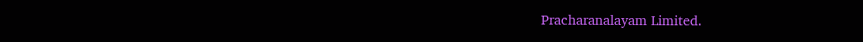Pracharanalayam Limited.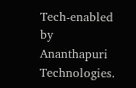Tech-enabled by Ananthapuri Technologies.